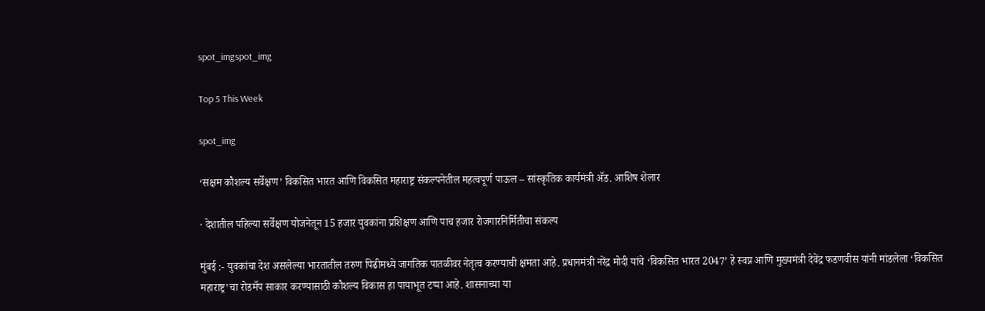spot_imgspot_img

Top 5 This Week

spot_img

‘सक्षम कौशल्य सर्वेक्षण’ विकसित भारत आणि विकसित महाराष्ट्र संकल्पनेतील महत्वपूर्ण पाऊल – सांस्कृतिक कार्यमंत्री ॲड. आशिष शेलार

· देशातील पहिल्या सर्वेक्षण योजनेतून 15 हजार युवकांना प्रशिक्षण आणि पाच हजार रोजगारनिर्मितीचा संकल्प

मुंबई :- युवकांचा देश असलेल्या भारतातील तरुण पिढीमध्ये जागतिक पातळीवर नेतृत्व करण्याची क्षमता आहे. प्रधानमंत्री नरेंद्र मोदी यांचे ‘विकसित भारत 2047’ हे स्वप्न आणि मुख्यमंत्री देवेंद्र फडणवीस यांनी मांडलेला ‘विकसित महाराष्ट्र’चा रोडमॅप साकार करण्यासाठी कौशल्य विकास हा पायाभूत टप्पा आहे. शासनाच्या या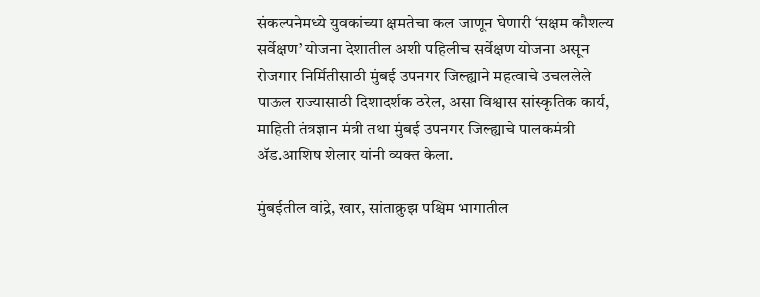संकल्पनेमध्ये युवकांच्या क्षमतेचा कल जाणून घेणारी ‘सक्षम कौशल्य सर्वेक्षण’ योजना देशातील अशी पहिलीच सर्वेक्षण योजना असून रोजगार निर्मितीसाठी मुंबई उपनगर जिल्ह्याने महत्वाचे उचललेले पाऊल राज्यासाठी दिशादर्शक ठरेल, असा विश्वास सांस्कृतिक कार्य, माहिती तंत्रज्ञान मंत्री तथा मुंबई उपनगर जिल्ह्याचे पालकमंत्री ॲड.आशिष शेलार यांनी व्यक्त केला.

मुंबईतील वांद्रे, खार, सांताक्रुझ पश्चिम भागातील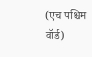(एच पश्चिम वॉर्ड)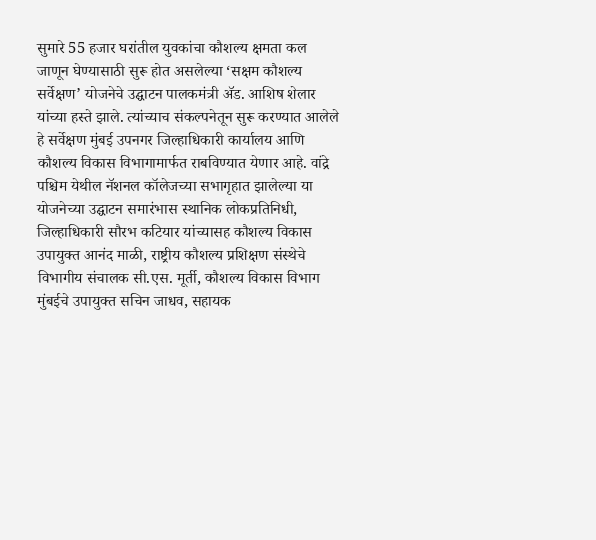सुमारे 55 हजार घरांतील युवकांचा कौशल्य क्षमता कल जाणून घेण्यासाठी सुरू होत असलेल्या ‘सक्षम कौशल्य सर्वेक्षण’ योजनेचे उद्घाटन पालकमंत्री ॲड. आशिष शेलार यांच्या हस्ते झाले. त्यांच्याच संकल्पनेतून सुरू करण्यात आलेले हे सर्वेक्षण मुंबई उपनगर जिल्हाधिकारी कार्यालय आणि कौशल्य विकास विभागामार्फत राबविण्यात येणार आहे. वांद्रे पश्चिम येथील नॅशनल कॉलेजच्या सभागृहात झालेल्या या योजनेच्या उद्घाटन समारंभास स्थानिक लोकप्रतिनिधी, जिल्हाधिकारी सौरभ कटियार यांच्यासह कौशल्य विकास उपायुक्त आनंद माळी, राष्ट्रीय कौशल्य प्रशिक्षण संस्थेचे विभागीय संचालक सी.एस. मूर्ती, कौशल्य विकास विभाग मुंबईचे उपायुक्त सचिन जाधव, सहायक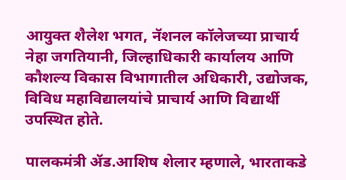आयुक्त शैलेश भगत, नॅशनल कॉलेजच्या प्राचार्य नेहा जगतियानी, जिल्हाधिकारी कार्यालय आणि कौशल्य विकास विभागातील अधिकारी, उद्योजक, विविध महाविद्यालयांचे प्राचार्य आणि विद्यार्थी उपस्थित होते.

पालकमंत्री ॲड.आशिष शेलार म्हणाले, भारताकडे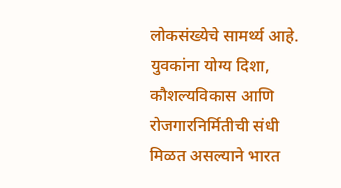लोकसंख्येचे सामर्थ्य आहे. युवकांना योग्य दिशा, कौशल्यविकास आणि रोजगारनिर्मितीची संधी मिळत असल्याने भारत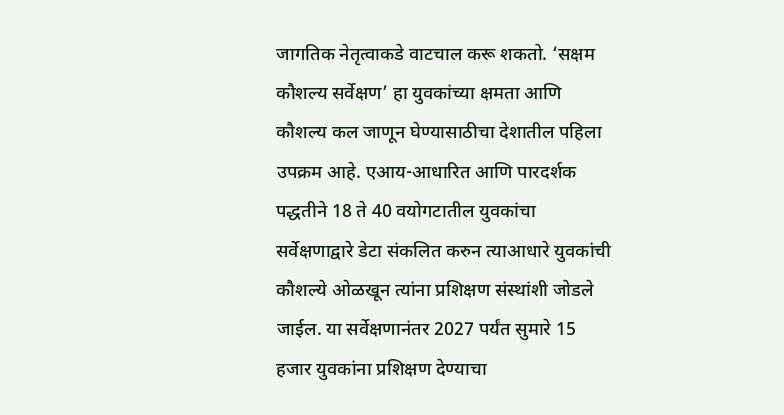जागतिक नेतृत्वाकडे वाटचाल करू शकतो. ‘सक्षम कौशल्य सर्वेक्षण’ हा युवकांच्या क्षमता आणि कौशल्य कल जाणून घेण्यासाठीचा देशातील पहिला उपक्रम आहे. एआय-आधारित आणि पारदर्शक पद्धतीने 18 ते 40 वयोगटातील युवकांचा सर्वेक्षणाद्वारे डेटा संकलित करुन त्याआधारे युवकांची कौशल्ये ओळखून त्यांना प्रशिक्षण संस्थांशी जोडले जाईल. या सर्वेक्षणानंतर 2027 पर्यंत सुमारे 15 हजार युवकांना प्रशिक्षण देण्याचा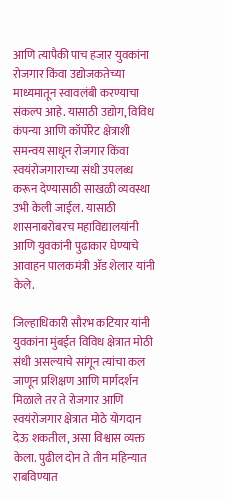आणि त्यापैकी पाच हजार युवकांना रोजगार किंवा उद्योजकतेच्या माध्यमातून स्वावलंबी करण्याचा संकल्प आहे. यासाठी उद्योग, विविध कंपन्या आणि कॉर्पोरेट क्षेत्राशी समन्वय साधून रोजगार किंवा स्वयंरोजगाराच्या संधी उपलब्ध करून देण्यासाठी साखळी व्यवस्था उभी केली जाईल. यासाठी शासनाबरोबरच महाविद्यालयांनी आणि युवकांनी पुढाकार घेण्याचे आवाहन पालकमंत्री ॲड शेलार यांनी केले.

जिल्हाधिकारी सौरभ कटियार यांनी युवकांना मुंबईत विविध क्षेत्रात मोठी संधी असल्याचे सांगून त्यांचा कल जाणून प्रशिक्षण आणि मार्गदर्शन मिळाले तर ते रोजगार आणि स्वयंरोजगार क्षेत्रात मोठे योगदान देऊ शकतील, असा विश्वास व्यक्त केला. पुढील दोन ते तीन महिन्यात राबविण्यात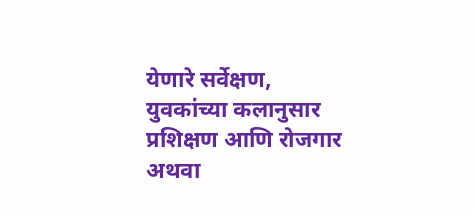येणारे सर्वेक्षण, युवकांच्या कलानुसार प्रशिक्षण आणि रोजगार अथवा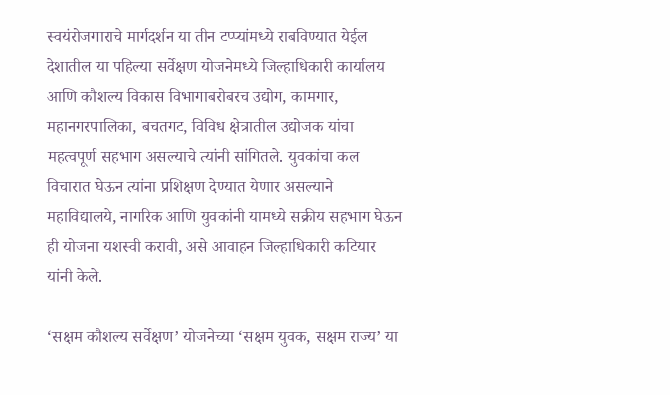स्वयंरोजगाराचे मार्गदर्शन या तीन टप्प्यांमध्ये राबविण्यात येईल देशातील या पहिल्या सर्वेक्षण योजनेमध्ये जिल्हाधिकारी कार्यालय आणि कौशल्य विकास विभागाबरोबरच उद्योग, कामगार, महानगरपालिका, बचतगट, विविध क्षेत्रातील उद्योजक यांचा महत्वपूर्ण सहभाग असल्याचे त्यांनी सांगितले. युवकांचा कल विचारात घेऊन त्यांना प्रशिक्षण देण्यात येणार असल्याने महाविद्यालये, नागरिक आणि युवकांनी यामध्ये सक्रीय सहभाग घेऊन ही योजना यशस्वी करावी, असे आवाहन जिल्हाधिकारी कटियार यांनी केले.

‘सक्षम कौशल्य सर्वेक्षण’ योजनेच्या ‘सक्षम युवक, सक्षम राज्य’ या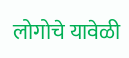लोगोचे यावेळी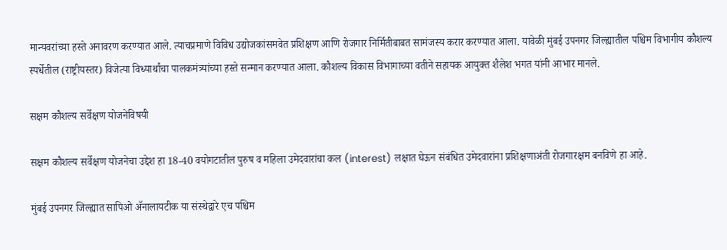मान्यवरांच्या हस्ते अनावरण करण्यात आले. त्याचप्रमाणे विविध उद्योजकांसमवेत प्रशिक्षण आणि रोजगार निर्मितीबाबत सामंजस्य करार करण्यात आला. यावेळी मुंबई उपनगर जिल्ह्यातील पश्चिम विभागीय कौशल्य स्पर्धेतील (राष्ट्रीयस्तर) विजेत्या विध्यार्थांचा पालकमंत्र्यांच्या हस्ते सन्मान करण्यात आला. कौशल्य विकास विभागाच्या वतीने सहायक आयुक्त शैलेश भगत यांनी आभार मानले.

सक्षम कौशल्य सर्वेक्षण योजनेविषयी

सक्षम कौशल्य सर्वेक्षण योजनेचा उद्देश हा 18-40 वयोगटातील पुरुष व महिला उमेदवारांचा कल (interest) लक्षात घेऊन संबंधित उमेदवारांना प्रशिक्षणाअंती रोजगारक्षम बनविणे हा आहे.

मुंबई उपनगर जिल्ह्यात सापिओ ॲनालायटीक या संस्थेद्वारे एच पश्चिम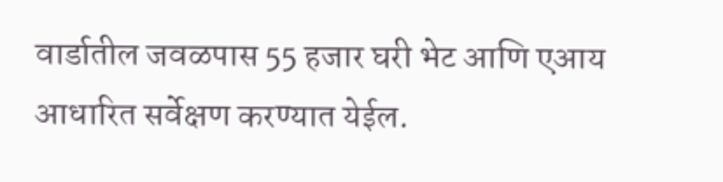वार्डातील जवळपास 55 हजार घरी भेट आणि एआय आधारित सर्वेक्षण करण्यात येईल.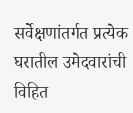सर्वेक्षणांतर्गत प्रत्येक घरातील उमेदवारांची विहित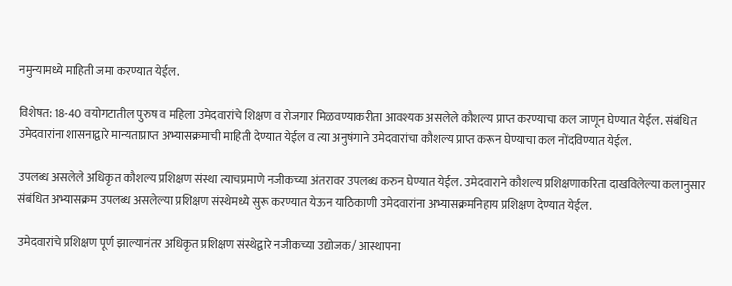नमुन्यामध्ये माहिती जमा करण्यात येईल.

विशेषत: 18-40 वयोगटातील पुरुष व महिला उमेदवारांचे शिक्षण व रोजगार मिळवण्याकरीता आवश्यक असलेले कौशल्य प्राप्त करण्याचा कल जाणून घेण्यात येईल. संबंधित उमेदवारांना शासनाद्वारे मान्यताप्राप्त अभ्यासक्रमाची माहिती देण्यात येईल व त्या अनुषंगाने उमेदवारांचा कौशल्य प्राप्त करून घेण्याचा कल नोंदविण्यात येईल.

उपलब्ध असलेले अधिकृत कौशल्य प्रशिक्षण संस्था त्याचप्रमाणे नजीकच्या अंतरावर उपलब्ध करुन घेण्यात येईल. उमेदवाराने कौशल्य प्रशिक्षणाकरिता दाखविलेल्या कलानुसार संबंधित अभ्यासक्रम उपलब्ध असलेल्या प्रशिक्षण संस्थेमध्ये सुरू करण्यात येऊन याठिकाणी उमेदवारांना अभ्यासक्रमनिहाय प्रशिक्षण देण्यात येईल.

उमेदवारांचे प्रशिक्षण पूर्ण झाल्यानंतर अधिकृत प्रशिक्षण संस्थेद्वारे नजीकच्या उद्योजक/ आस्थापना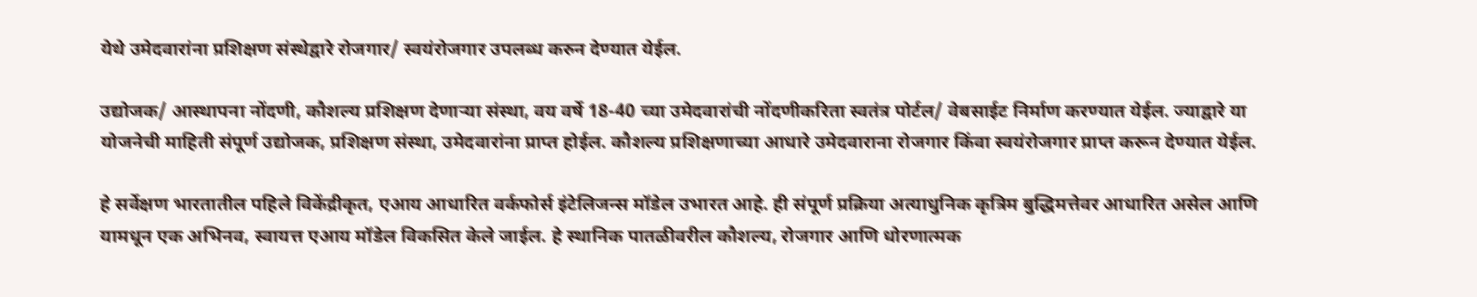येथे उमेदवारांना प्रशिक्षण संस्थेद्वारे रोजगार/ स्वयंरोजगार उपलब्ध करुन देण्यात येईल.

उद्योजक/ आस्थापना नोंदणी, कौशल्य प्रशिक्षण देणाऱ्या संस्था, वय वर्षे 18-40 च्या उमेदवारांची नोंदणीकरिता स्वतंत्र पोर्टल/ वेबसाईट निर्माण करण्यात येईल. ज्याद्वारे या योजनेची माहिती संपूर्ण उद्योजक, प्रशिक्षण संस्था, उमेदवारांना प्राप्त होईल. कौशल्य प्रशिक्षणाच्या आधारे उमेदवाराना रोजगार किंवा स्वयंरोजगार प्राप्त करून देण्यात येईल.

हे सर्वेक्षण भारतातील पहिले विकेंद्रीकृत, एआय आधारित वर्कफोर्स इंटेलिजन्स मॉडेल उभारत आहे. ही संपूर्ण प्रक्रिया अत्याधुनिक कृत्रिम बुद्धिमत्तेवर आधारित असेल आणि यामधून एक अभिनव, स्वायत्त एआय मॉडेल विकसित केले जाईल. हे स्थानिक पातळीवरील कौशल्य, रोजगार आणि धोरणात्मक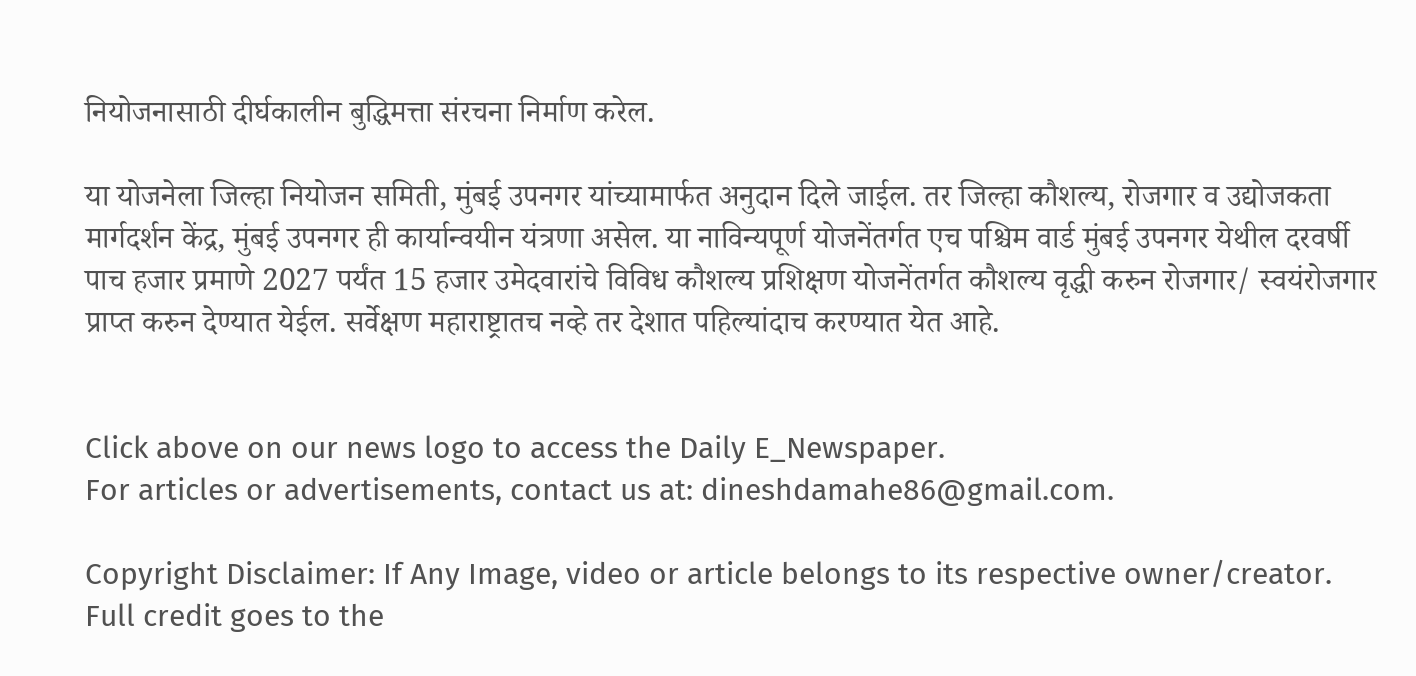नियोजनासाठी दीर्घकालीन बुद्धिमत्ता संरचना निर्माण करेल.

या योजनेला जिल्हा नियोजन समिती, मुंबई उपनगर यांच्यामार्फत अनुदान दिले जाईल. तर जिल्हा कौशल्य, रोजगार व उद्योजकता मार्गदर्शन केंद्र, मुंबई उपनगर ही कार्यान्वयीन यंत्रणा असेल. या नाविन्यपूर्ण योजनेंतर्गत एच पश्चिम वार्ड मुंबई उपनगर येथील दरवर्षी पाच हजार प्रमाणे 2027 पर्यंत 15 हजार उमेदवारांचे विविध कौशल्य प्रशिक्षण योजनेंतर्गत कौशल्य वृद्धी करुन रोजगार/ स्वयंरोजगार प्राप्त करुन देण्यात येईल. सर्वेक्षण महाराष्ट्रातच नव्हे तर देशात पहिल्यांदाच करण्यात येत आहे.


Click above on our news logo to access the Daily E_Newspaper.
For articles or advertisements, contact us at: dineshdamahe86@gmail.com.

Copyright Disclaimer: If Any Image, video or article belongs to its respective owner/creator. Full credit goes to the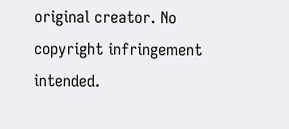original creator. No copyright infringement intended.